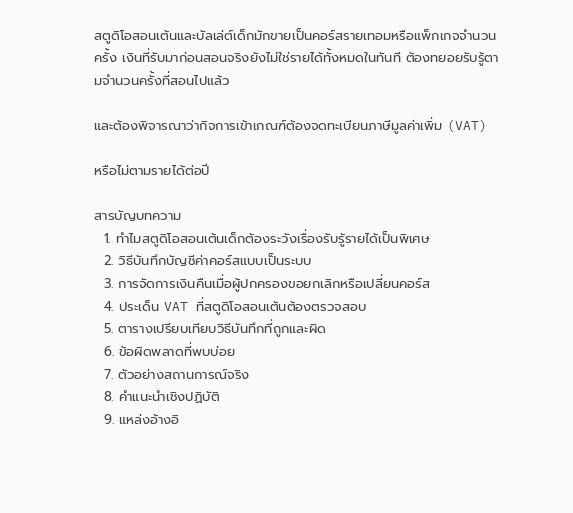สตูดิโอสอนเต้นและบัลเล่ต์เด็กมักขายเป็นคอร์สรายเทอมหรือแพ็กเกจจำนวนครั้ง เงินที่รับมาก่อนสอนจริงยังไม่ใช่รายได้ทั้งหมดในทันที ต้องทยอยรับรู้ตามจำนวนครั้งที่สอนไปแล้ว

และต้องพิจารณาว่ากิจการเข้าเกณฑ์ต้องจดทะเบียนภาษีมูลค่าเพิ่ม (VAT)

หรือไม่ตามรายได้ต่อปี

สารบัญบทความ
  1. ทำไมสตูดิโอสอนเต้นเด็กต้องระวังเรื่องรับรู้รายได้เป็นพิเศษ
  2. วิธีบันทึกบัญชีค่าคอร์สแบบเป็นระบบ
  3. การจัดการเงินคืนเมื่อผู้ปกครองขอยกเลิกหรือเปลี่ยนคอร์ส
  4. ประเด็น VAT ที่สตูดิโอสอนเต้นต้องตรวจสอบ
  5. ตารางเปรียบเทียบวิธีบันทึกที่ถูกและผิด
  6. ข้อผิดพลาดที่พบบ่อย
  7. ตัวอย่างสถานการณ์จริง
  8. คำแนะนำเชิงปฏิบัติ
  9. แหล่งอ้างอิ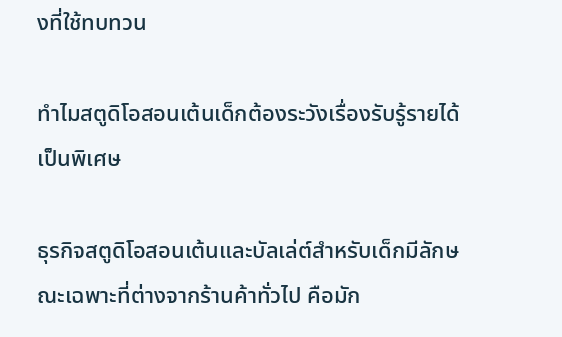งที่ใช้ทบทวน

ทำไมสตูดิโอสอนเต้นเด็กต้องระวังเรื่องรับรู้รายได้เป็นพิเศษ

ธุรกิจสตูดิโอสอนเต้นและบัลเล่ต์สำหรับเด็กมีลักษณะเฉพาะที่ต่างจากร้านค้าทั่วไป คือมัก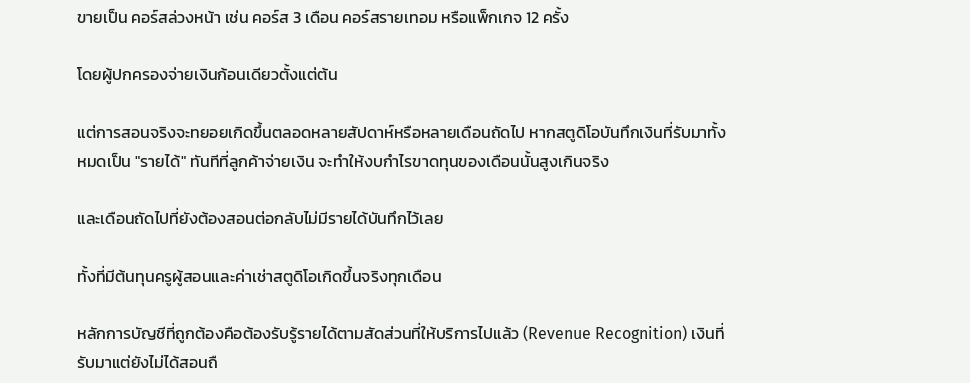ขายเป็น คอร์สล่วงหน้า เช่น คอร์ส 3 เดือน คอร์สรายเทอม หรือแพ็กเกจ 12 ครั้ง

โดยผู้ปกครองจ่ายเงินก้อนเดียวตั้งแต่ต้น

แต่การสอนจริงจะทยอยเกิดขึ้นตลอดหลายสัปดาห์หรือหลายเดือนถัดไป หากสตูดิโอบันทึกเงินที่รับมาทั้งหมดเป็น "รายได้" ทันทีที่ลูกค้าจ่ายเงิน จะทำให้งบกำไรขาดทุนของเดือนนั้นสูงเกินจริง

และเดือนถัดไปที่ยังต้องสอนต่อกลับไม่มีรายได้บันทึกไว้เลย

ทั้งที่มีต้นทุนครูผู้สอนและค่าเช่าสตูดิโอเกิดขึ้นจริงทุกเดือน

หลักการบัญชีที่ถูกต้องคือต้องรับรู้รายได้ตามสัดส่วนที่ให้บริการไปแล้ว (Revenue Recognition) เงินที่รับมาแต่ยังไม่ได้สอนถื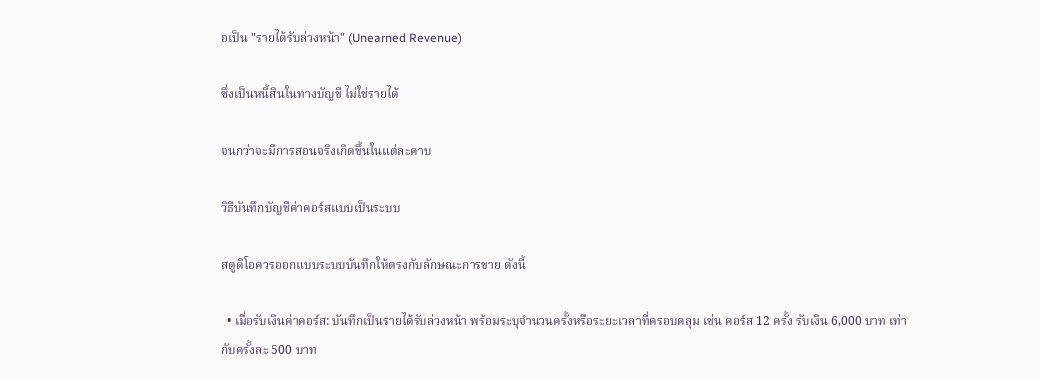อเป็น "รายได้รับล่วงหน้า" (Unearned Revenue)

ซึ่งเป็นหนี้สินในทางบัญชี ไม่ใช่รายได้

จนกว่าจะมีการสอนจริงเกิดขึ้นในแต่ละคาบ

วิธีบันทึกบัญชีค่าคอร์สแบบเป็นระบบ

สตูดิโอควรออกแบบระบบบันทึกให้ตรงกับลักษณะการขาย ดังนี้

  • เมื่อรับเงินค่าคอร์ส: บันทึกเป็นรายได้รับล่วงหน้า พร้อมระบุจำนวนครั้งหรือระยะเวลาที่ครอบคลุม เช่น คอร์ส 12 ครั้ง รับเงิน 6,000 บาท เท่ากับครั้งละ 500 บาท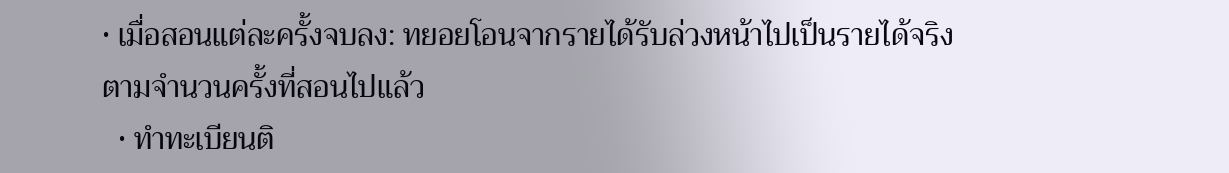• เมื่อสอนแต่ละครั้งจบลง: ทยอยโอนจากรายได้รับล่วงหน้าไปเป็นรายได้จริงตามจำนวนครั้งที่สอนไปแล้ว
  • ทำทะเบียนติ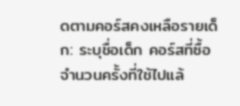ดตามคอร์สคงเหลือรายเด็ก: ระบุชื่อเด็ก คอร์สที่ซื้อ จำนวนครั้งที่ใช้ไปแล้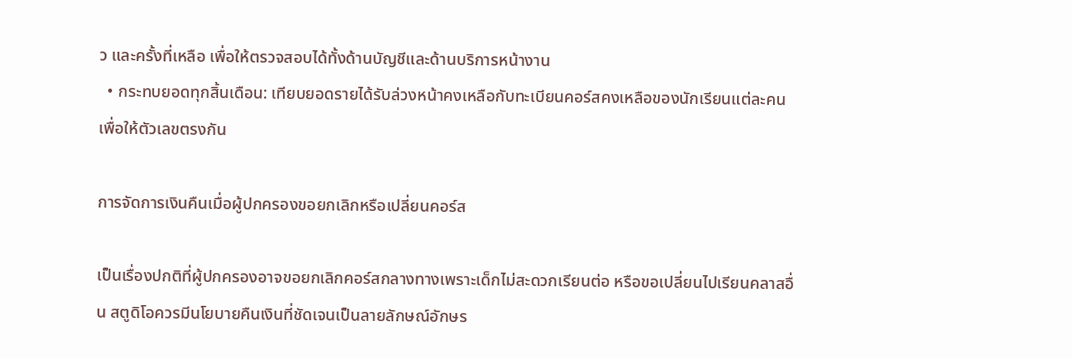ว และครั้งที่เหลือ เพื่อให้ตรวจสอบได้ทั้งด้านบัญชีและด้านบริการหน้างาน
  • กระทบยอดทุกสิ้นเดือน: เทียบยอดรายได้รับล่วงหน้าคงเหลือกับทะเบียนคอร์สคงเหลือของนักเรียนแต่ละคน เพื่อให้ตัวเลขตรงกัน

การจัดการเงินคืนเมื่อผู้ปกครองขอยกเลิกหรือเปลี่ยนคอร์ส

เป็นเรื่องปกติที่ผู้ปกครองอาจขอยกเลิกคอร์สกลางทางเพราะเด็กไม่สะดวกเรียนต่อ หรือขอเปลี่ยนไปเรียนคลาสอื่น สตูดิโอควรมีนโยบายคืนเงินที่ชัดเจนเป็นลายลักษณ์อักษร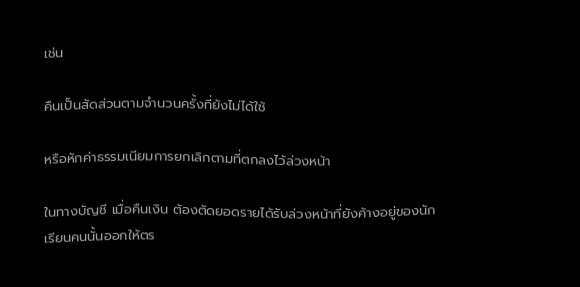เช่น

คืนเป็นสัดส่วนตามจำนวนครั้งที่ยังไม่ได้ใช้

หรือหักค่าธรรมเนียมการยกเลิกตามที่ตกลงไว้ล่วงหน้า

ในทางบัญชี เมื่อคืนเงิน ต้องตัดยอดรายได้รับล่วงหน้าที่ยังค้างอยู่ของนักเรียนคนนั้นออกให้ตร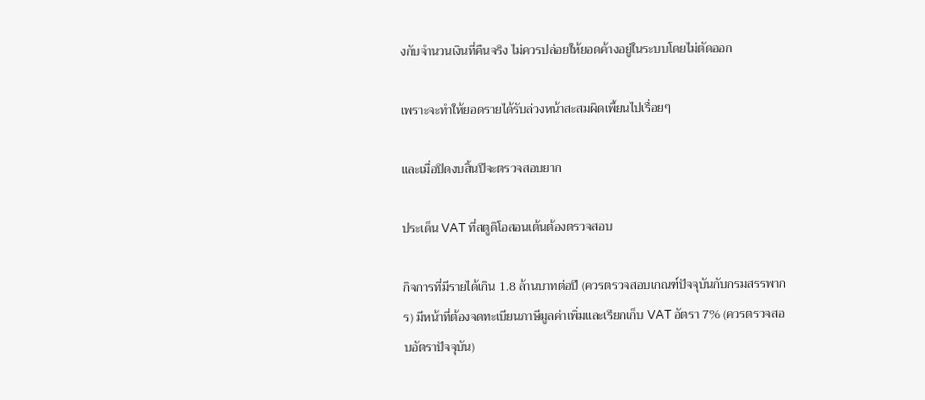งกับจำนวนเงินที่คืนจริง ไม่ควรปล่อยให้ยอดค้างอยู่ในระบบโดยไม่ตัดออก

เพราะจะทำให้ยอดรายได้รับล่วงหน้าสะสมผิดเพี้ยนไปเรื่อยๆ

และเมื่อปิดงบสิ้นปีจะตรวจสอบยาก

ประเด็น VAT ที่สตูดิโอสอนเต้นต้องตรวจสอบ

กิจการที่มีรายได้เกิน 1.8 ล้านบาทต่อปี (ควรตรวจสอบเกณฑ์ปัจจุบันกับกรมสรรพากร) มีหน้าที่ต้องจดทะเบียนภาษีมูลค่าเพิ่มและเรียกเก็บ VAT อัตรา 7% (ควรตรวจสอบอัตราปัจจุบัน)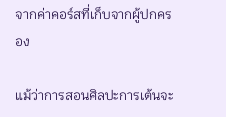จากค่าคอร์สที่เก็บจากผู้ปกครอง

แม้ว่าการสอนศิลปะการเต้นจะ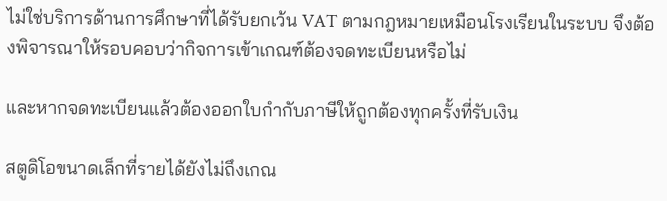ไม่ใช่บริการด้านการศึกษาที่ได้รับยกเว้น VAT ตามกฎหมายเหมือนโรงเรียนในระบบ จึงต้องพิจารณาให้รอบคอบว่ากิจการเข้าเกณฑ์ต้องจดทะเบียนหรือไม่

และหากจดทะเบียนแล้วต้องออกใบกำกับภาษีให้ถูกต้องทุกครั้งที่รับเงิน

สตูดิโอขนาดเล็กที่รายได้ยังไม่ถึงเกณ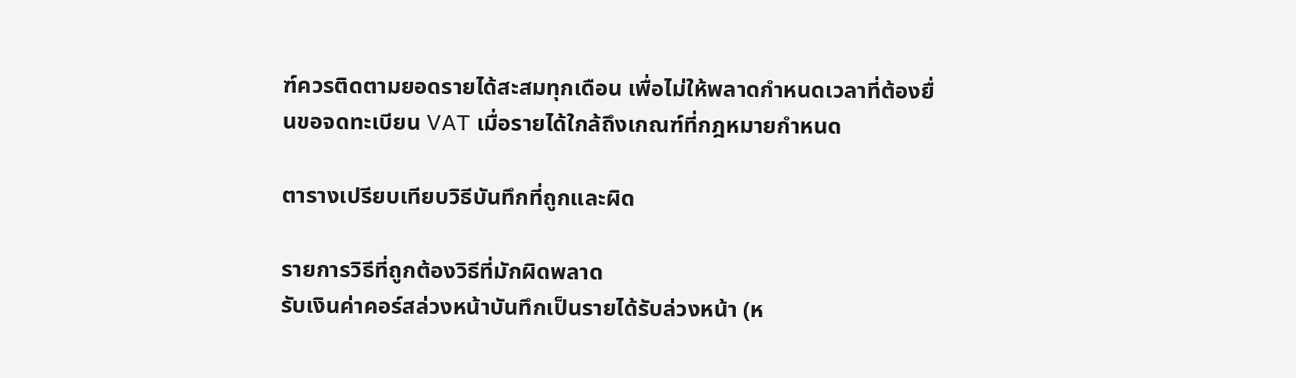ฑ์ควรติดตามยอดรายได้สะสมทุกเดือน เพื่อไม่ให้พลาดกำหนดเวลาที่ต้องยื่นขอจดทะเบียน VAT เมื่อรายได้ใกล้ถึงเกณฑ์ที่กฎหมายกำหนด

ตารางเปรียบเทียบวิธีบันทึกที่ถูกและผิด

รายการวิธีที่ถูกต้องวิธีที่มักผิดพลาด
รับเงินค่าคอร์สล่วงหน้าบันทึกเป็นรายได้รับล่วงหน้า (ห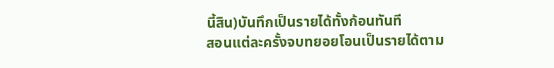นี้สิน)บันทึกเป็นรายได้ทั้งก้อนทันที
สอนแต่ละครั้งจบทยอยโอนเป็นรายได้ตาม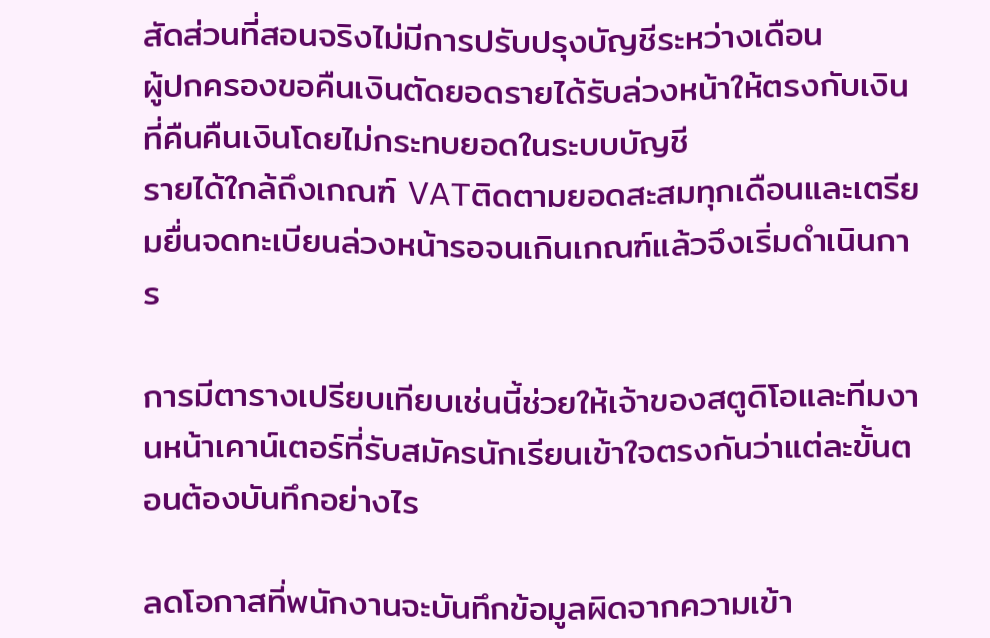สัดส่วนที่สอนจริงไม่มีการปรับปรุงบัญชีระหว่างเดือน
ผู้ปกครองขอคืนเงินตัดยอดรายได้รับล่วงหน้าให้ตรงกับเงินที่คืนคืนเงินโดยไม่กระทบยอดในระบบบัญชี
รายได้ใกล้ถึงเกณฑ์ VATติดตามยอดสะสมทุกเดือนและเตรียมยื่นจดทะเบียนล่วงหน้ารอจนเกินเกณฑ์แล้วจึงเริ่มดำเนินการ

การมีตารางเปรียบเทียบเช่นนี้ช่วยให้เจ้าของสตูดิโอและทีมงานหน้าเคาน์เตอร์ที่รับสมัครนักเรียนเข้าใจตรงกันว่าแต่ละขั้นตอนต้องบันทึกอย่างไร

ลดโอกาสที่พนักงานจะบันทึกข้อมูลผิดจากความเข้า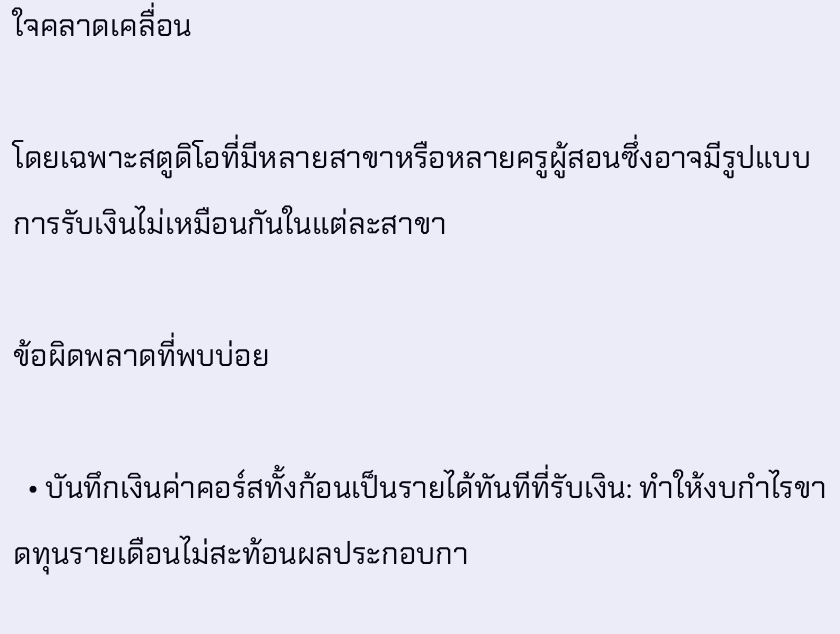ใจคลาดเคลื่อน

โดยเฉพาะสตูดิโอที่มีหลายสาขาหรือหลายครูผู้สอนซึ่งอาจมีรูปแบบการรับเงินไม่เหมือนกันในแต่ละสาขา

ข้อผิดพลาดที่พบบ่อย

  • บันทึกเงินค่าคอร์สทั้งก้อนเป็นรายได้ทันทีที่รับเงิน: ทำให้งบกำไรขาดทุนรายเดือนไม่สะท้อนผลประกอบกา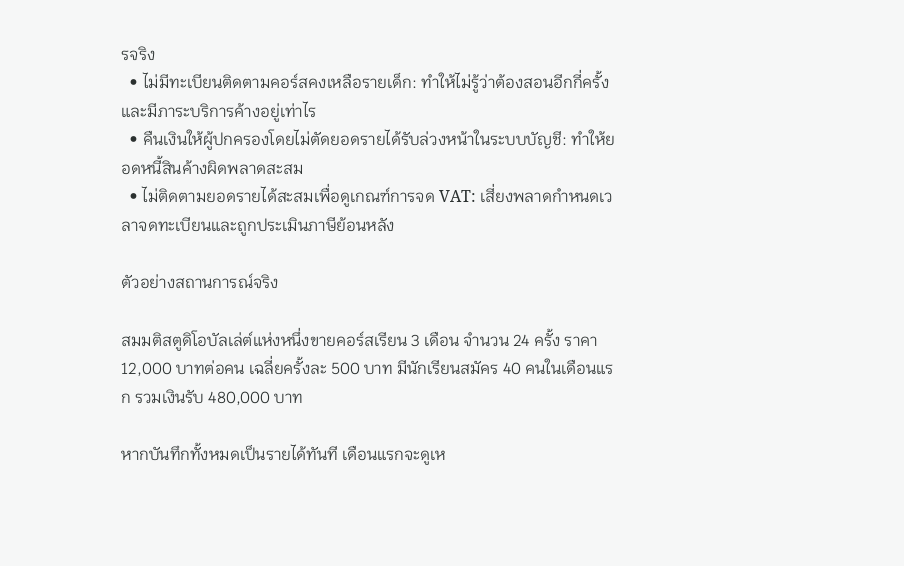รจริง
  • ไม่มีทะเบียนติดตามคอร์สคงเหลือรายเด็ก: ทำให้ไม่รู้ว่าต้องสอนอีกกี่ครั้งและมีภาระบริการค้างอยู่เท่าไร
  • คืนเงินให้ผู้ปกครองโดยไม่ตัดยอดรายได้รับล่วงหน้าในระบบบัญชี: ทำให้ยอดหนี้สินค้างผิดพลาดสะสม
  • ไม่ติดตามยอดรายได้สะสมเพื่อดูเกณฑ์การจด VAT: เสี่ยงพลาดกำหนดเวลาจดทะเบียนและถูกประเมินภาษีย้อนหลัง

ตัวอย่างสถานการณ์จริง

สมมติสตูดิโอบัลเล่ต์แห่งหนึ่งขายคอร์สเรียน 3 เดือน จำนวน 24 ครั้ง ราคา 12,000 บาทต่อคน เฉลี่ยครั้งละ 500 บาท มีนักเรียนสมัคร 40 คนในเดือนแรก รวมเงินรับ 480,000 บาท

หากบันทึกทั้งหมดเป็นรายได้ทันที เดือนแรกจะดูเห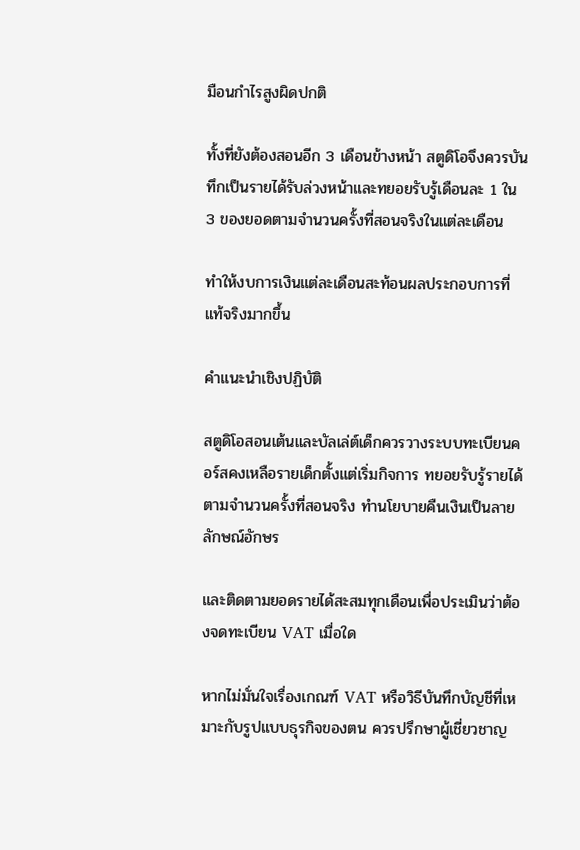มือนกำไรสูงผิดปกติ

ทั้งที่ยังต้องสอนอีก 3 เดือนข้างหน้า สตูดิโอจึงควรบันทึกเป็นรายได้รับล่วงหน้าและทยอยรับรู้เดือนละ 1 ใน 3 ของยอดตามจำนวนครั้งที่สอนจริงในแต่ละเดือน

ทำให้งบการเงินแต่ละเดือนสะท้อนผลประกอบการที่แท้จริงมากขึ้น

คำแนะนำเชิงปฏิบัติ

สตูดิโอสอนเต้นและบัลเล่ต์เด็กควรวางระบบทะเบียนคอร์สคงเหลือรายเด็กตั้งแต่เริ่มกิจการ ทยอยรับรู้รายได้ตามจำนวนครั้งที่สอนจริง ทำนโยบายคืนเงินเป็นลายลักษณ์อักษร

และติดตามยอดรายได้สะสมทุกเดือนเพื่อประเมินว่าต้องจดทะเบียน VAT เมื่อใด

หากไม่มั่นใจเรื่องเกณฑ์ VAT หรือวิธีบันทึกบัญชีที่เหมาะกับรูปแบบธุรกิจของตน ควรปรึกษาผู้เชี่ยวชาญ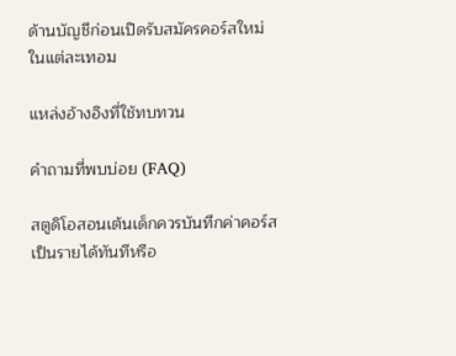ด้านบัญชีก่อนเปิดรับสมัครคอร์สใหม่ในแต่ละเทอม

แหล่งอ้างอิงที่ใช้ทบทวน

คำถามที่พบบ่อย (FAQ)

สตูดิโอสอนเต้นเด็กควรบันทึกค่าคอร์สเป็นรายได้ทันทีหรือ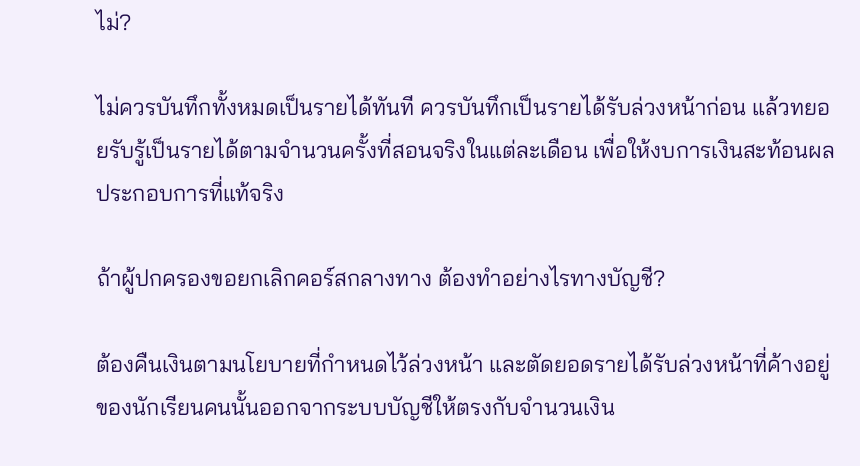ไม่?

ไม่ควรบันทึกทั้งหมดเป็นรายได้ทันที ควรบันทึกเป็นรายได้รับล่วงหน้าก่อน แล้วทยอยรับรู้เป็นรายได้ตามจำนวนครั้งที่สอนจริงในแต่ละเดือน เพื่อให้งบการเงินสะท้อนผลประกอบการที่แท้จริง

ถ้าผู้ปกครองขอยกเลิกคอร์สกลางทาง ต้องทำอย่างไรทางบัญชี?

ต้องคืนเงินตามนโยบายที่กำหนดไว้ล่วงหน้า และตัดยอดรายได้รับล่วงหน้าที่ค้างอยู่ของนักเรียนคนนั้นออกจากระบบบัญชีให้ตรงกับจำนวนเงิน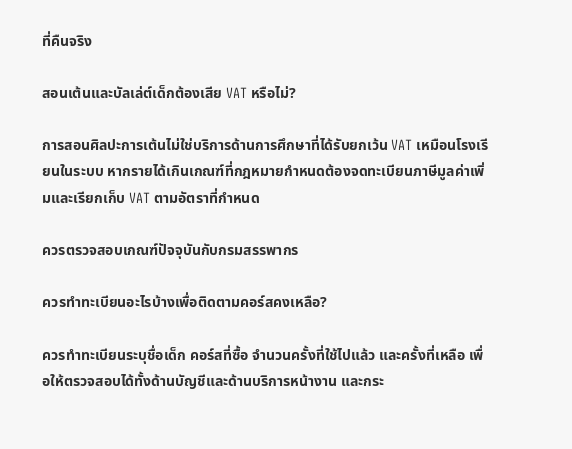ที่คืนจริง

สอนเต้นและบัลเล่ต์เด็กต้องเสีย VAT หรือไม่?

การสอนศิลปะการเต้นไม่ใช่บริการด้านการศึกษาที่ได้รับยกเว้น VAT เหมือนโรงเรียนในระบบ หากรายได้เกินเกณฑ์ที่กฎหมายกำหนดต้องจดทะเบียนภาษีมูลค่าเพิ่มและเรียกเก็บ VAT ตามอัตราที่กำหนด

ควรตรวจสอบเกณฑ์ปัจจุบันกับกรมสรรพากร

ควรทำทะเบียนอะไรบ้างเพื่อติดตามคอร์สคงเหลือ?

ควรทำทะเบียนระบุชื่อเด็ก คอร์สที่ซื้อ จำนวนครั้งที่ใช้ไปแล้ว และครั้งที่เหลือ เพื่อให้ตรวจสอบได้ทั้งด้านบัญชีและด้านบริการหน้างาน และกระ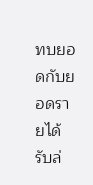ทบยอดกับยอดรายได้รับล่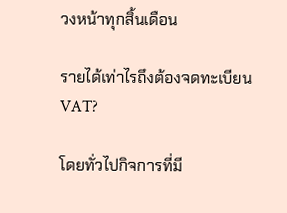วงหน้าทุกสิ้นเดือน

รายได้เท่าไรถึงต้องจดทะเบียน VAT?

โดยทั่วไปกิจการที่มี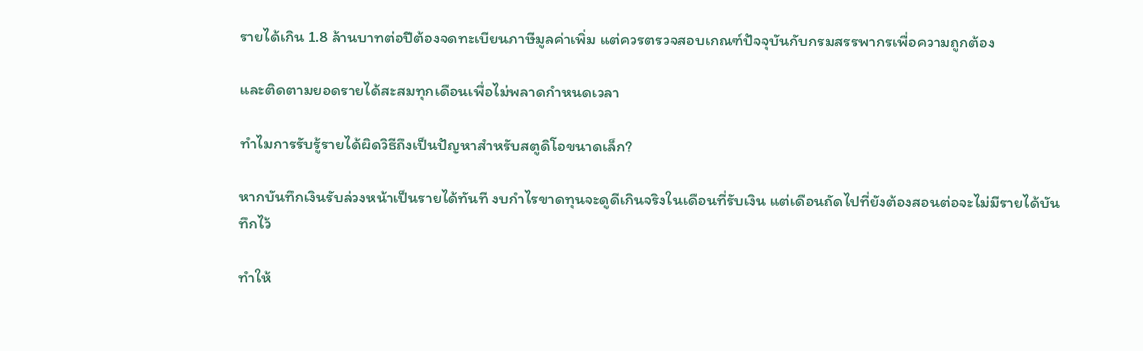รายได้เกิน 1.8 ล้านบาทต่อปีต้องจดทะเบียนภาษีมูลค่าเพิ่ม แต่ควรตรวจสอบเกณฑ์ปัจจุบันกับกรมสรรพากรเพื่อความถูกต้อง

และติดตามยอดรายได้สะสมทุกเดือนเพื่อไม่พลาดกำหนดเวลา

ทำไมการรับรู้รายได้ผิดวิธีถึงเป็นปัญหาสำหรับสตูดิโอขนาดเล็ก?

หากบันทึกเงินรับล่วงหน้าเป็นรายได้ทันที งบกำไรขาดทุนจะดูดีเกินจริงในเดือนที่รับเงิน แต่เดือนถัดไปที่ยังต้องสอนต่อจะไม่มีรายได้บันทึกไว้

ทำให้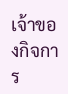เจ้าของกิจการ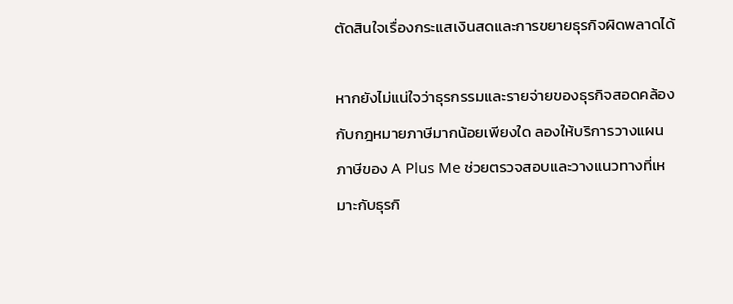ตัดสินใจเรื่องกระแสเงินสดและการขยายธุรกิจผิดพลาดได้

หากยังไม่แน่ใจว่าธุรกรรมและรายจ่ายของธุรกิจสอดคล้องกับกฎหมายภาษีมากน้อยเพียงใด ลองให้บริการวางแผนภาษีของ A Plus Me ช่วยตรวจสอบและวางแนวทางที่เหมาะกับธุรกิ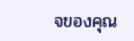จของคุณ